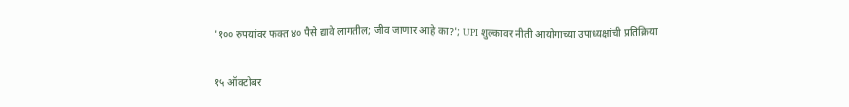'१०० रुपयांवर फक्त ४० पैसे द्यावे लागतील; जीव जाणार आहे का?'; UPI शुल्कावर नीती आयोगाच्या उपाध्यक्षांची प्रतिक्रिया

१५ ऑक्टोबर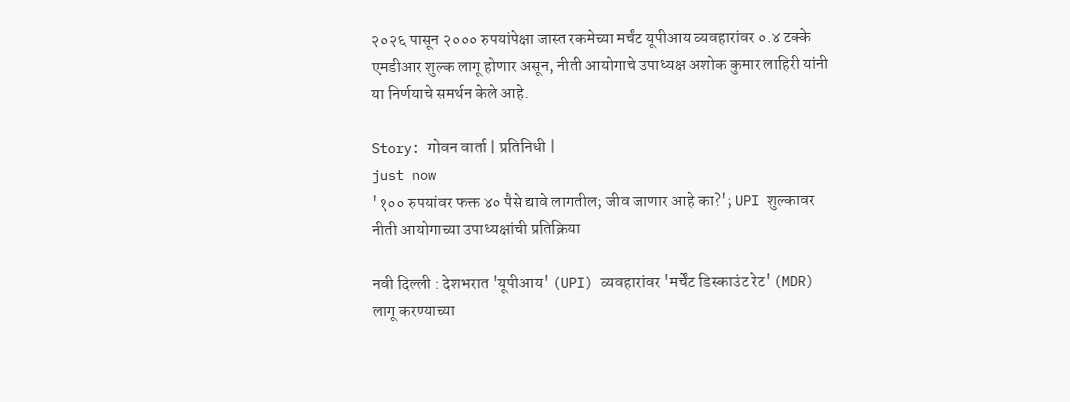२०२६ पासून २००० रुपयांपेक्षा जास्त रकमेच्या मर्चंट यूपीआय व्यवहारांवर ०.४ टक्के एमडीआर शुल्क लागू होणार असून, नीती आयोगाचे उपाध्यक्ष अशोक कुमार लाहिरी यांनी या निर्णयाचे समर्थन केले आहे.

Story: गोवन वार्ता | प्रतिनिधी |
just now
'१०० रुपयांवर फक्त ४० पैसे द्यावे लागतील; जीव जाणार आहे का?'; UPI शुल्कावर नीती आयोगाच्या उपाध्यक्षांची प्रतिक्रिया

नवी दिल्ली : देशभरात 'यूपीआय' (UPI) व्यवहारांवर 'मर्चेंट डिस्काउंट रेट' (MDR) लागू करण्याच्या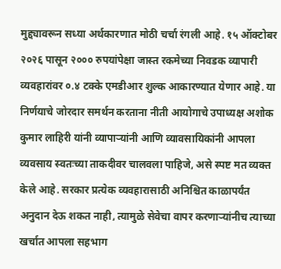मुद्द्यावरून सध्या अर्थकारणात मोठी चर्चा रंगली आहे. १५ ऑक्टोबर २०२६ पासून २००० रुपयांपेक्षा जास्त रकमेच्या निवडक व्यापारी व्यवहारांवर ०.४ टक्के एमडीआर शुल्क आकारण्यात येणार आहे. या निर्णयाचे जोरदार समर्थन करताना नीती आयोगाचे उपाध्यक्ष अशोक कुमार लाहिरी यांनी व्यापाऱ्यांनी आणि व्यावसायिकांनी आपला व्यवसाय स्वतःच्या ताकदीवर चालवला पाहिजे, असे स्पष्ट मत व्यक्त केले आहे. सरकार प्रत्येक व्यवहारासाठी अनिश्चित काळापर्यंत अनुदान देऊ शकत नाही, त्यामुळे सेवेचा वापर करणाऱ्यांनीच त्याच्या खर्चात आपला सहभाग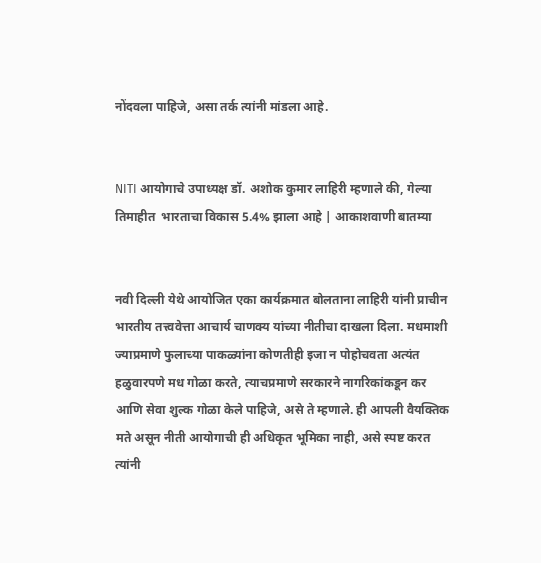नोंदवला पाहिजे, असा तर्क त्यांनी मांडला आहे.


NITI आयोगाचे उपाध्यक्ष डॉ. अशोक कुमार लाहिरी म्हणाले की, गेल्या तिमाहीत  भारताचा विकास 5.4% झाला आहे | आकाशवाणी बातम्या


नवी दिल्ली येथे आयोजित एका कार्यक्रमात बोलताना लाहिरी यांनी प्राचीन भारतीय तत्त्ववेत्ता आचार्य चाणक्य यांच्या नीतीचा दाखला दिला. मधमाशी ज्याप्रमाणे फुलाच्या पाकळ्यांना कोणतीही इजा न पोहोचवता अत्यंत हळुवारपणे मध गोळा करते, त्याचप्रमाणे सरकारने नागरिकांकडून कर आणि सेवा शुल्क गोळा केले पाहिजे, असे ते म्हणाले. ही आपली वैयक्तिक मते असून नीती आयोगाची ही अधिकृत भूमिका नाही, असे स्पष्ट करत त्यांनी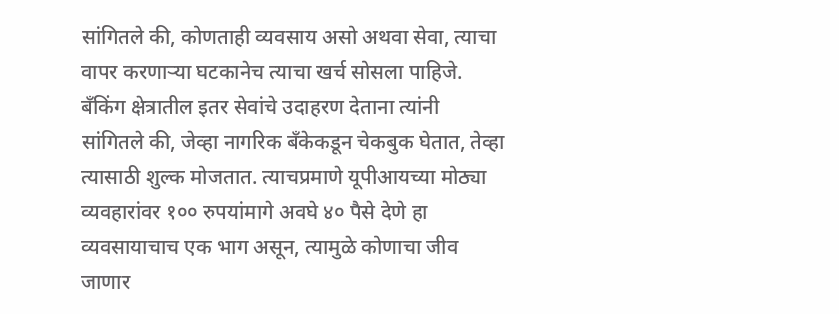सांगितले की, कोणताही व्यवसाय असो अथवा सेवा, त्याचा वापर करणाऱ्या घटकानेच त्याचा खर्च सोसला पाहिजे. बँकिंग क्षेत्रातील इतर सेवांचे उदाहरण देताना त्यांनी सांगितले की, जेव्हा नागरिक बँकेकडून चेकबुक घेतात, तेव्हा त्यासाठी शुल्क मोजतात. त्याचप्रमाणे यूपीआयच्या मोठ्या व्यवहारांवर १०० रुपयांमागे अवघे ४० पैसे देणे हा व्यवसायाचाच एक भाग असून, त्यामुळे कोणाचा जीव जाणार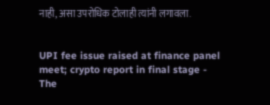नाही, असा उपरोधिक टोलाही त्यांनी लगावला.


UPI fee issue raised at finance panel meet; crypto report in final stage -  The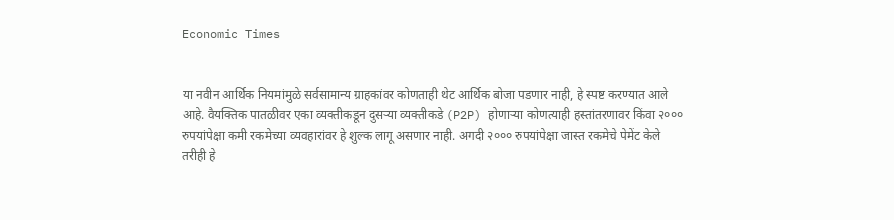Economic Times


या नवीन आर्थिक नियमांमुळे सर्वसामान्य ग्राहकांवर कोणताही थेट आर्थिक बोजा पडणार नाही, हे स्पष्ट करण्यात आले आहे. वैयक्तिक पातळीवर एका व्यक्तीकडून दुसऱ्या व्यक्तीकडे (P2P) होणाऱ्या कोणत्याही हस्तांतरणावर किंवा २००० रुपयांपेक्षा कमी रकमेच्या व्यवहारांवर हे शुल्क लागू असणार नाही. अगदी २००० रुपयांपेक्षा जास्त रकमेचे पेमेंट केले तरीही हे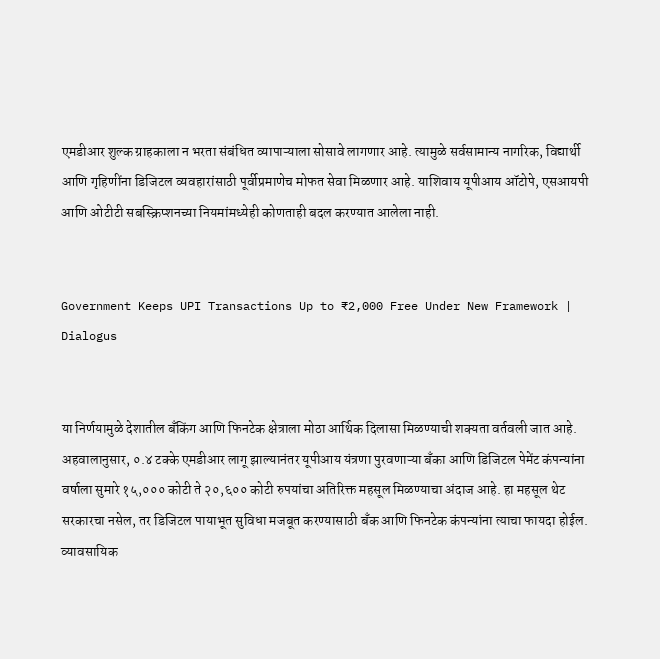एमडीआर शुल्क ग्राहकाला न भरता संबंधित व्यापाऱ्याला सोसावे लागणार आहे. त्यामुळे सर्वसामान्य नागरिक, विद्यार्थी आणि गृहिणींना डिजिटल व्यवहारांसाठी पूर्वीप्रमाणेच मोफत सेवा मिळणार आहे. याशिवाय यूपीआय ऑटोपे, एसआयपी आणि ओटीटी सबस्क्रिप्शनच्या नियमांमध्येही कोणताही बदल करण्यात आलेला नाही.


Government Keeps UPI Transactions Up to ₹2,000 Free Under New Framework |  Dialogus


या निर्णयामुळे देशातील बँकिंग आणि फिनटेक क्षेत्राला मोठा आर्थिक दिलासा मिळण्याची शक्यता वर्तवली जात आहे. अहवालानुसार, ०.४ टक्के एमडीआर लागू झाल्यानंतर यूपीआय यंत्रणा पुरवणाऱ्या बँका आणि डिजिटल पेमेंट कंपन्यांना वर्षाला सुमारे १५,००० कोटी ते २०,६०० कोटी रुपयांचा अतिरिक्त महसूल मिळण्याचा अंदाज आहे. हा महसूल थेट सरकारचा नसेल, तर डिजिटल पायाभूत सुविधा मजबूत करण्यासाठी बँक आणि फिनटेक कंपन्यांना त्याचा फायदा होईल. व्यावसायिक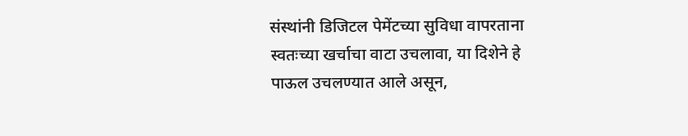संस्थांनी डिजिटल पेमेंटच्या सुविधा वापरताना स्वतःच्या खर्चाचा वाटा उचलावा, या दिशेने हे पाऊल उचलण्यात आले असून,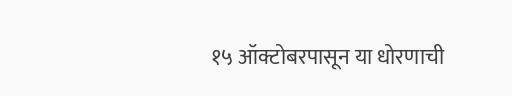१५ ऑक्टोबरपासून या धोरणाची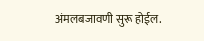अंमलबजावणी सुरू होईल.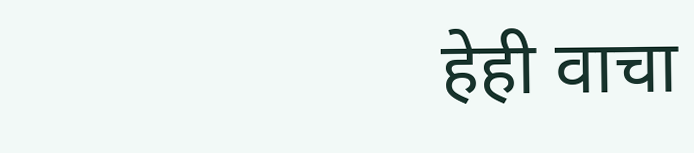हेही वाचा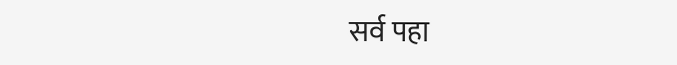सर्व पहा